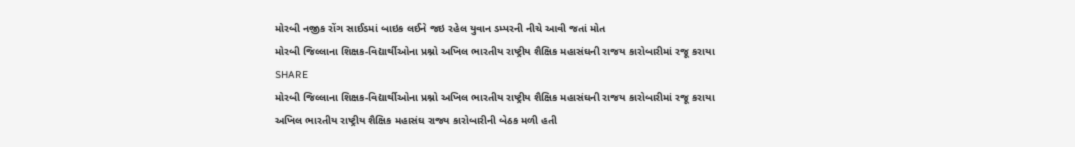મોરબી નજીક રોંગ સાઈડમાં બાઇક લઈને જઇ રહેલ યુવાન ડમ્પરની નીચે આવી જતાં મોત
મોરબી જિલ્લાના શિક્ષક-વિદ્યાર્થીઓના પ્રશ્નો અખિલ ભારતીય રાષ્ટ્રીય શૈક્ષિક મહાસંઘની રાજય કારોબારીમાં રજૂ કરાયા
SHARE
મોરબી જિલ્લાના શિક્ષક-વિદ્યાર્થીઓના પ્રશ્નો અખિલ ભારતીય રાષ્ટ્રીય શૈક્ષિક મહાસંઘની રાજય કારોબારીમાં રજૂ કરાયા
અખિલ ભારતીય રાષ્ટ્રીય શૈક્ષિક મહાસંઘ રાજ્ય કારોબારીની બેઠક મળી હતી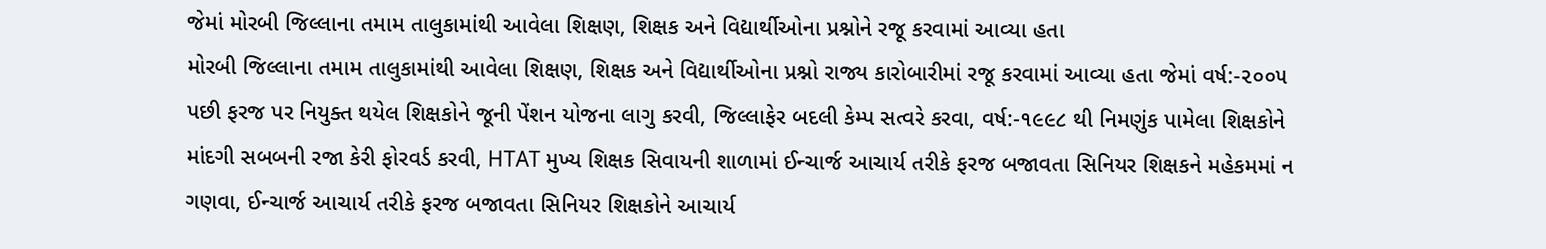જેમાં મોરબી જિલ્લાના તમામ તાલુકામાંથી આવેલા શિક્ષણ, શિક્ષક અને વિદ્યાર્થીઓના પ્રશ્નોને રજૂ કરવામાં આવ્યા હતા
મોરબી જિલ્લાના તમામ તાલુકામાંથી આવેલા શિક્ષણ, શિક્ષક અને વિદ્યાર્થીઓના પ્રશ્નો રાજ્ય કારોબારીમાં રજૂ કરવામાં આવ્યા હતા જેમાં વર્ષ:-૨૦૦૫ પછી ફરજ પર નિયુક્ત થયેલ શિક્ષકોને જૂની પેંશન યોજના લાગુ કરવી, જિલ્લાફેર બદલી કેમ્પ સત્વરે કરવા, વર્ષ:-૧૯૯૮ થી નિમણુંક પામેલા શિક્ષકોને માંદગી સબબની રજા કેરી ફોરવર્ડ કરવી, HTAT મુખ્ય શિક્ષક સિવાયની શાળામાં ઈન્ચાર્જ આચાર્ય તરીકે ફરજ બજાવતા સિનિયર શિક્ષકને મહેકમમાં ન ગણવા, ઈન્ચાર્જ આચાર્ય તરીકે ફરજ બજાવતા સિનિયર શિક્ષકોને આચાર્ય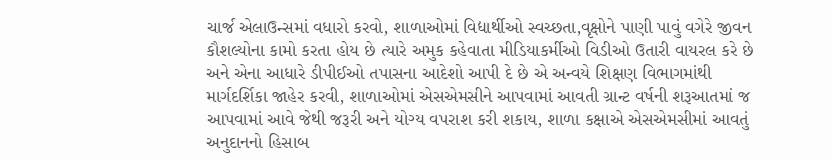ચાર્જ એલાઉન્સમાં વધારો કરવો, શાળાઓમાં વિદ્યાર્થીઓ સ્વચ્છતા,વૃક્ષોને પાણી પાવું વગેરે જીવન કૌશલ્યોના કામો કરતા હોય છે ત્યારે અમુક કહેવાતા મીડિયાકર્મીઓ વિડીઓ ઉતારી વાયરલ કરે છે અને એના આધારે ડીપીઈઓ તપાસના આદેશો આપી દે છે એ અન્વયે શિક્ષણ વિભાગમાંથી માર્ગદર્શિકા જાહેર કરવી, શાળાઓમાં એસએમસીને આપવામાં આવતી ગ્રાન્ટ વર્ષની શરૂઆતમાં જ આપવામાં આવે જેથી જરૂરી અને યોગ્ય વપરાશ કરી શકાય, શાળા કક્ષાએ એસએમસીમાં આવતું અનુદાનનો હિસાબ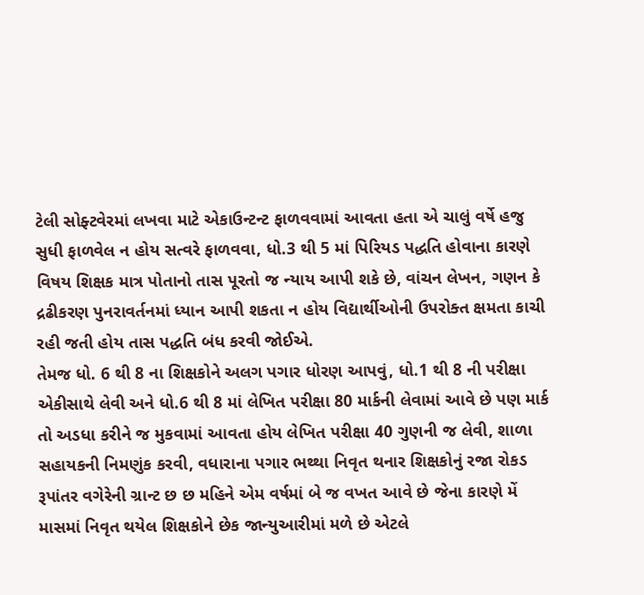ટેલી સોફ્ટવેરમાં લખવા માટે એકાઉન્ટન્ટ ફાળવવામાં આવતા હતા એ ચાલું વર્ષે હજુ સુધી ફાળવેલ ન હોય સત્વરે ફાળવવા, ધો.3 થી 5 માં પિરિયડ પદ્ધતિ હોવાના કારણે વિષય શિક્ષક માત્ર પોતાનો તાસ પૂરતો જ ન્યાય આપી શકે છે, વાંચન લેખન, ગણન કે દ્રઢીકરણ પુનરાવર્તનમાં ધ્યાન આપી શકતા ન હોય વિદ્યાર્થીઓની ઉપરોક્ત ક્ષમતા કાચી રહી જતી હોય તાસ પદ્ધતિ બંધ કરવી જોઈએ.
તેમજ ધો. 6 થી 8 ના શિક્ષકોને અલગ પગાર ધોરણ આપવું, ધો.1 થી 8 ની પરીક્ષા એકીસાથે લેવી અને ધો.6 થી 8 માં લેખિત પરીક્ષા 80 માર્કની લેવામાં આવે છે પણ માર્ક તો અડધા કરીને જ મુકવામાં આવતા હોય લેખિત પરીક્ષા 40 ગુણની જ લેવી, શાળા સહાયકની નિમણુંક કરવી, વધારાના પગાર ભથ્થા નિવૃત થનાર શિક્ષકોનું રજા રોકડ રૂપાંતર વગેરેની ગ્રાન્ટ છ છ મહિને એમ વર્ષમાં બે જ વખત આવે છે જેના કારણે મેં માસમાં નિવૃત થયેલ શિક્ષકોને છેક જાન્યુઆરીમાં મળે છે એટલે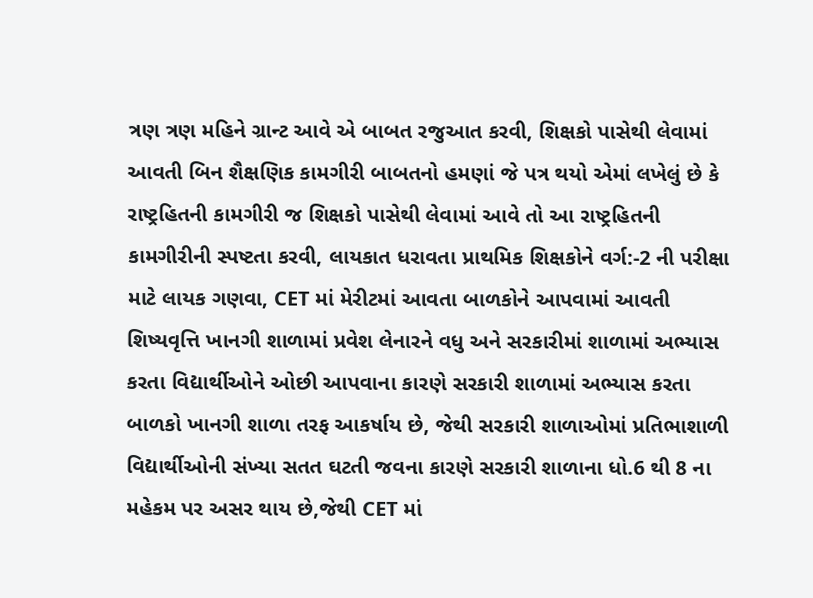ત્રણ ત્રણ મહિને ગ્રાન્ટ આવે એ બાબત રજુઆત કરવી, શિક્ષકો પાસેથી લેવામાં આવતી બિન શૈક્ષણિક કામગીરી બાબતનો હમણાં જે પત્ર થયો એમાં લખેલું છે કે રાષ્ટ્રહિતની કામગીરી જ શિક્ષકો પાસેથી લેવામાં આવે તો આ રાષ્ટ્રહિતની કામગીરીની સ્પષ્ટતા કરવી, લાયકાત ધરાવતા પ્રાથમિક શિક્ષકોને વર્ગ:-2 ની પરીક્ષા માટે લાયક ગણવા, CET માં મેરીટમાં આવતા બાળકોને આપવામાં આવતી શિષ્યવૃત્તિ ખાનગી શાળામાં પ્રવેશ લેનારને વધુ અને સરકારીમાં શાળામાં અભ્યાસ કરતા વિદ્યાર્થીઓને ઓછી આપવાના કારણે સરકારી શાળામાં અભ્યાસ કરતા બાળકો ખાનગી શાળા તરફ આકર્ષાય છે, જેથી સરકારી શાળાઓમાં પ્રતિભાશાળી વિદ્યાર્થીઓની સંખ્યા સતત ઘટતી જવના કારણે સરકારી શાળાના ધો.6 થી 8 ના મહેકમ પર અસર થાય છે,જેથી CET માં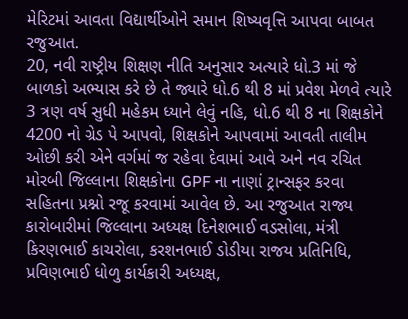મેરિટમાં આવતા વિદ્યાર્થીઓને સમાન શિષ્યવૃત્તિ આપવા બાબત રજુઆત.
20, નવી રાષ્ટ્રીય શિક્ષણ નીતિ અનુસાર અત્યારે ધો.3 માં જે બાળકો અભ્યાસ કરે છે તે જ્યારે ધો.6 થી 8 માં પ્રવેશ મેળવે ત્યારે 3 ત્રણ વર્ષ સુધી મહેકમ ધ્યાને લેવું નહિ, ધો.6 થી 8 ના શિક્ષકોને 4200 નો ગ્રેડ પે આપવો, શિક્ષકોને આપવામાં આવતી તાલીમ ઓછી કરી એને વર્ગમાં જ રહેવા દેવામાં આવે અને નવ રચિત મોરબી જિલ્લાના શિક્ષકોના GPF ના નાણાં ટ્રાન્સફર કરવા સહિતના પ્રશ્નો રજૂ કરવામાં આવેલ છે. આ રજુઆત રાજ્ય કારોબારીમાં જિલ્લાના અધ્યક્ષ દિનેશભાઈ વડસોલા, મંત્રી કિરણભાઈ કાચરોલા, કરશનભાઈ ડોડીયા રાજય પ્રતિનિધિ, પ્રવિણભાઈ ધોળુ કાર્યકારી અધ્યક્ષ,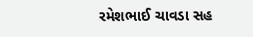રમેશભાઈ ચાવડા સહ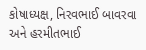કોષાધ્યક્ષ, નિરવભાઈ બાવરવા અને હરમીતભાઈ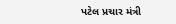પટેલ પ્રચાર મંત્રી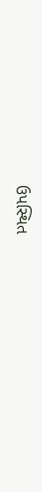ઉપસ્થિત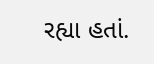રહ્યા હતાં.